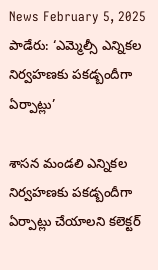News February 5, 2025
పాడేరు: ‘ఎమ్మెల్సీ ఎన్నికల నిర్వహణకు పకడ్బందీగా ఏర్పాట్లు’

శాసన మండలి ఎన్నికల నిర్వహణకు పకడ్బందీగా ఏర్పాట్లు చేయాలని కలెక్టర్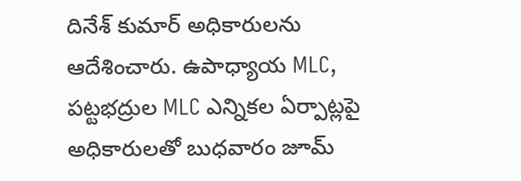దినేశ్ కుమార్ అధికారులను ఆదేశించారు. ఉపాధ్యాయ MLC, పట్టభద్రుల MLC ఎన్నికల ఏర్పాట్లపై అధికారులతో బుధవారం జూమ్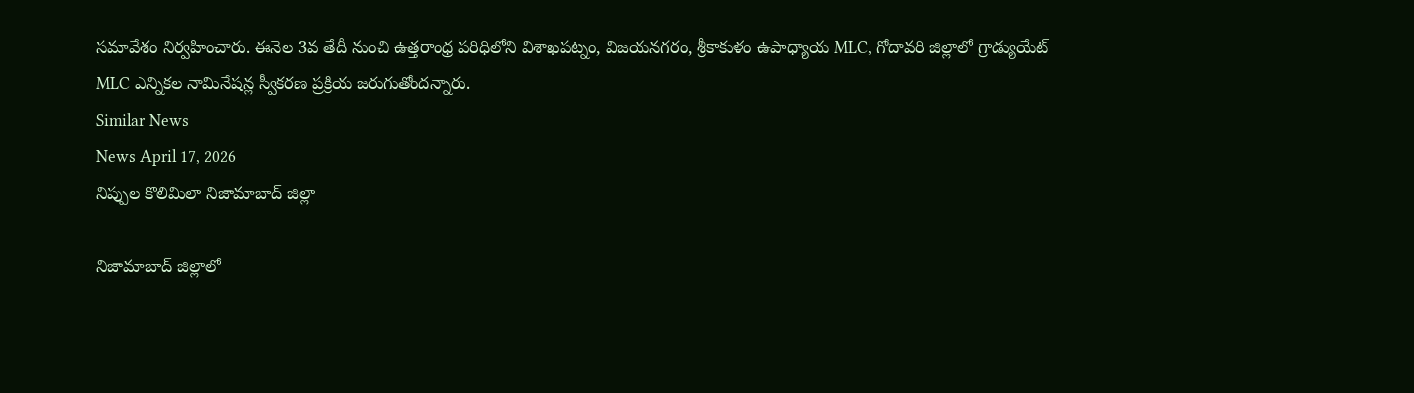సమావేశం నిర్వహించారు. ఈనెల 3వ తేదీ నుంచి ఉత్తరాంధ్ర పరిధిలోని విశాఖపట్నం, విజయనగరం, శ్రీకాకుళం ఉపాధ్యాయ MLC, గోదావరి జిల్లాలో గ్రాడ్యుయేట్ MLC ఎన్నికల నామినేషన్ల స్వీకరణ ప్రక్రియ జరుగుతోందన్నారు.
Similar News
News April 17, 2026
నిప్పుల కొలిమిలా నిజామాబాద్ జిల్లా

నిజామాబాద్ జిల్లాలో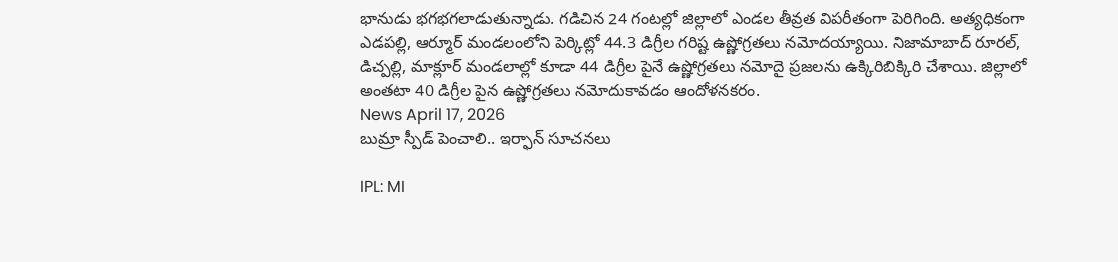భానుడు భగభగలాడుతున్నాడు. గడిచిన 24 గంటల్లో జిల్లాలో ఎండల తీవ్రత విపరీతంగా పెరిగింది. అత్యధికంగా ఎడపల్లి, ఆర్మూర్ మండలంలోని పెర్కిట్లో 44.3 డిగ్రీల గరిష్ట ఉష్ణోగ్రతలు నమోదయ్యాయి. నిజామాబాద్ రూరల్, డిచ్పల్లి, మాక్లూర్ మండలాల్లో కూడా 44 డిగ్రీల పైనే ఉష్ణోగ్రతలు నమోదై ప్రజలను ఉక్కిరిబిక్కిరి చేశాయి. జిల్లాలో అంతటా 40 డిగ్రీల పైన ఉష్ణోగ్రతలు నమోదుకావడం ఆందోళనకరం.
News April 17, 2026
బుమ్రా స్పీడ్ పెంచాలి.. ఇర్ఫాన్ సూచనలు

IPL: MI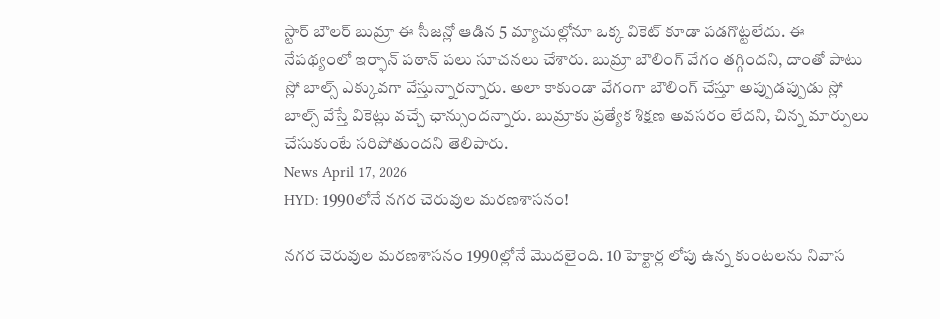స్టార్ బౌలర్ బుమ్రా ఈ సీజన్లో ఆడిన 5 మ్యాచుల్లోనూ ఒక్క వికెట్ కూడా పడగొట్టలేదు. ఈ నేపథ్యంలో ఇర్ఫాన్ పఠాన్ పలు సూచనలు చేశారు. బుమ్రా బౌలింగ్ వేగం తగ్గిందని, దాంతో పాటు స్లో బాల్స్ ఎక్కువగా వేస్తున్నారన్నారు. అలా కాకుండా వేగంగా బౌలింగ్ చేస్తూ అప్పుడప్పుడు స్లో బాల్స్ వేస్తే వికెట్లు వచ్చే ఛాన్సుందన్నారు. బుమ్రాకు ప్రత్యేక శిక్షణ అవసరం లేదని, చిన్న మార్పులు చేసుకుంటే సరిపోతుందని తెలిపారు.
News April 17, 2026
HYD: 1990లోనే నగర చెరువుల మరణశాసనం!

నగర చెరువుల మరణశాసనం 1990ల్లోనే మొదలైంది. 10 హెక్టార్ల లోపు ఉన్న కుంటలను నివాస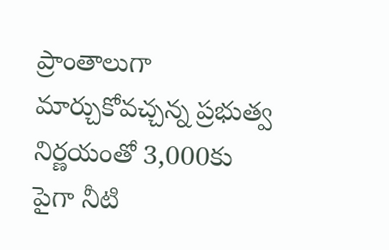ప్రాంతాలుగా మార్చుకోవచ్చన్న ప్రభుత్వ నిర్ణయంతో 3,000కు పైగా నీటి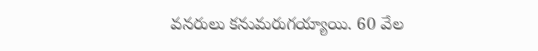వనరులు కనుమరుగయ్యాయి. 60 వేల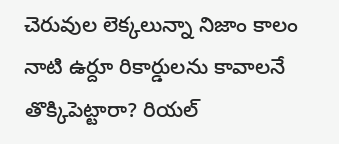చెరువుల లెక్కలున్నా నిజాం కాలం నాటి ఉర్దూ రికార్డులను కావాలనే తొక్కిపెట్టారా? రియల్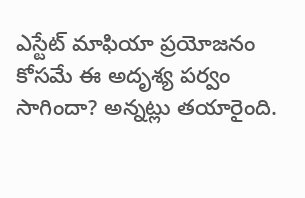ఎస్టేట్ మాఫియా ప్రయోజనం కోసమే ఈ అదృశ్య పర్వం సాగిందా? అన్నట్లు తయారైంది.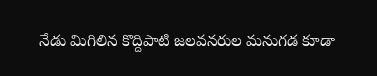నేడు మిగిలిన కొద్దిపాటి జలవనరుల మనుగడ కూడా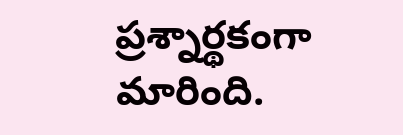ప్రశ్నార్థకంగా మారింది.